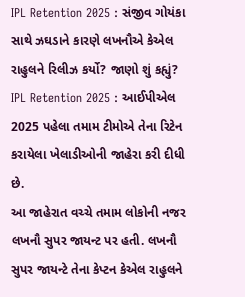IPL Retention 2025 : સંજીવ ગોયંકા સાથે ઝઘડાને કારણે લખનૌએ કેએલ રાહુલને રિલીઝ કર્યો? જાણો શું કહ્યું?
IPL Retention 2025 : આઈપીએલ 2025 પહેલા તમામ ટીમોએ તેના રિટેન કરાયેલા ખેલાડીઓની જાહેરા કરી દીધી છે.
આ જાહેરાત વચ્ચે તમામ લોકોની નજર લખનૌ સુપર જાયન્ટ પર હતી. લખનૌ સુપર જાયન્ટે તેના કેપ્ટન કેએલ રાહુલને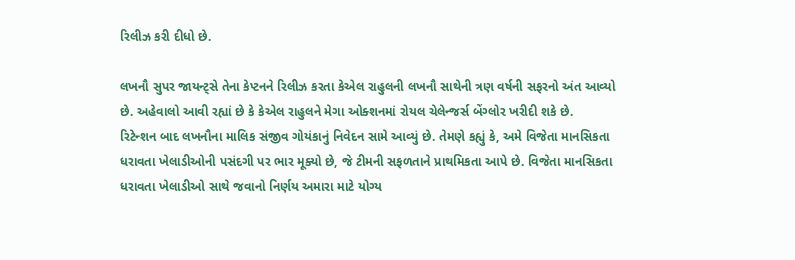રિલીઝ કરી દીધો છે.

લખનૌ સુપર જાયન્ટ્સે તેના કેપ્ટનને રિલીઝ કરતા કેએલ રાહુલની લખનૌ સાથેની ત્રણ વર્ષની સફરનો અંત આવ્યો છે. અહેવાલો આવી રહ્યાં છે કે કેએલ રાહુલને મેગા ઓક્શનમાં રોયલ ચેલેન્જર્સ બેંગ્લોર ખરીદી શકે છે.
રિટેન્શન બાદ લખનૌના માલિક સંજીવ ગોયંકાનું નિવેદન સામે આવ્યું છે. તેમણે કહ્યું કે, અમે વિજેતા માનસિકતા ધરાવતા ખેલાડીઓની પસંદગી પર ભાર મૂક્યો છે, જે ટીમની સફળતાને પ્રાથમિકતા આપે છે. વિજેતા માનસિકતા ધરાવતા ખેલાડીઓ સાથે જવાનો નિર્ણય અમારા માટે યોગ્ય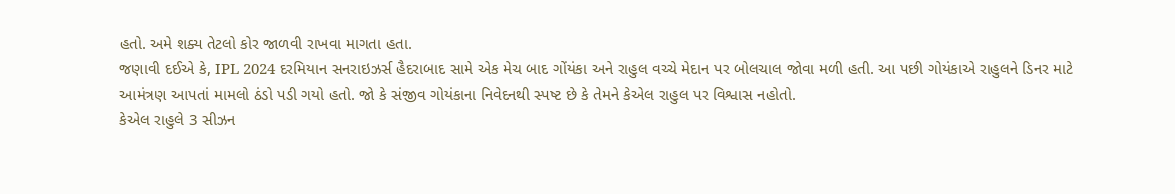હતો. અમે શક્ય તેટલો કોર જાળવી રાખવા માગતા હતા.
જણાવી દઈએ કે, IPL 2024 દરમિયાન સનરાઇઝર્સ હૈદરાબાદ સામે એક મેચ બાદ ગોંયંકા અને રાહુલ વચ્ચે મેદાન પર બોલચાલ જોવા મળી હતી. આ પછી ગોયંકાએ રાહુલને ડિનર માટે આમંત્રણ આપતાં મામલો ઠંડો પડી ગયો હતો. જો કે સંજીવ ગોયંકાના નિવેદનથી સ્પષ્ટ છે કે તેમને કેએલ રાહુલ પર વિશ્વાસ નહોતો.
કેએલ રાહુલે 3 સીઝન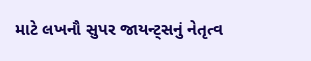માટે લખનૌ સુપર જાયન્ટ્સનું નેતૃત્વ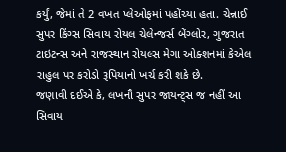કર્યું, જેમાં તે 2 વખત પ્લેઓફમાં પહોંચ્યા હતા. ચેન્નાઈ સુપર કિંગ્સ સિવાય રોયલ ચેલેન્જર્સ બેંગ્લોર, ગુજરાત ટાઇટન્સ અને રાજસ્થાન રોયલ્સ મેગા ઓક્શનમાં કેએલ રાહુલ પર કરોડો રૂપિયાનો ખર્ચ કરી શકે છે.
જણાવી દઈએ કે, લખનૌ સુપર જાયન્ટ્સ જ નહીં આ સિવાય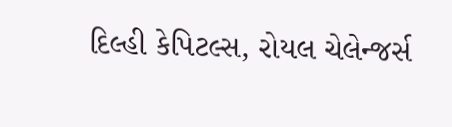દિલ્હી કેપિટલ્સ, રોયલ ચેલેન્જર્સ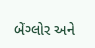બેંગ્લોર અને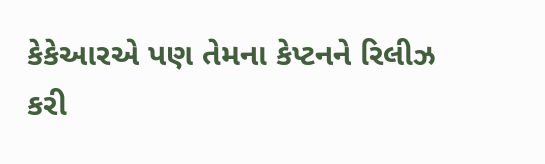કેકેઆરએ પણ તેમના કેપ્ટનને રિલીઝ કરી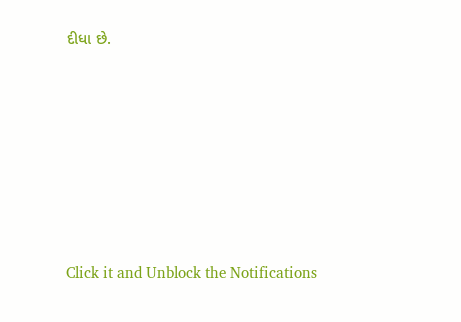દીધા છે.












Click it and Unblock the Notifications